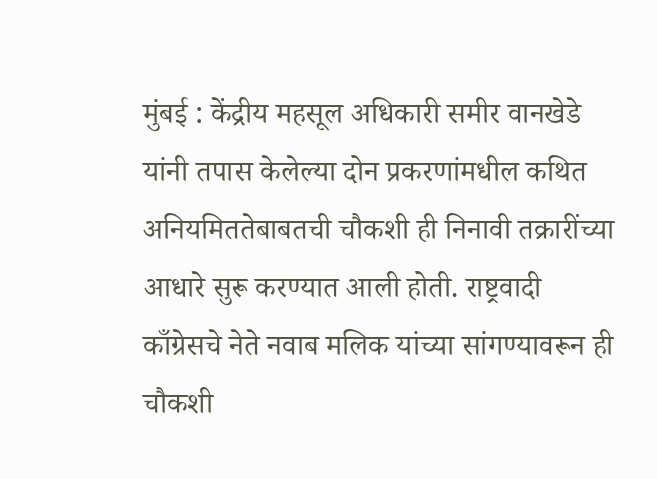मुंबई : केंद्रीय महसूल अधिकारी समीर वानखेडे यांनी तपास केलेल्या दोन प्रकरणांमधील कथित अनियमिततेबाबतची चौकशी ही निनावी तक्रारींच्या आधारे सुरू करण्यात आली होती. राष्ट्रवादी काँग्रेसचे नेते नवाब मलिक यांच्या सांगण्यावरून ही चौकशी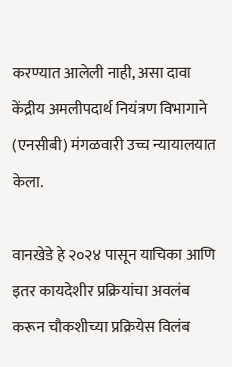करण्यात आलेली नाही, असा दावा केंद्रीय अमलीपदार्थ नियंत्रण विभागाने (एनसीबी) मंगळवारी उच्च न्यायालयात केला.

वानखेडे हे २०२४ पासून याचिका आणि इतर कायदेशीर प्रक्रियांचा अवलंब करून चौकशीच्या प्रक्रियेस विलंब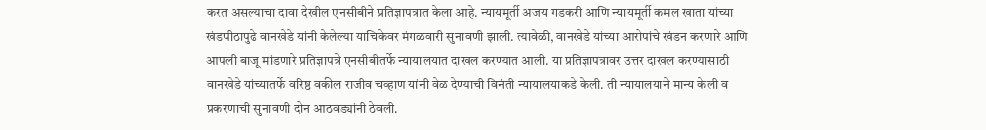करत असल्याचा दावा देखील एनसीबीने प्रतिज्ञापत्रात केला आहे. न्यायमूर्ती अजय गडकरी आणि न्यायमूर्ती कमल खाता यांच्या खंडपीठापुढे वानखेडे यांनी केलेल्या याचिकेवर मंगळवारी सुनावणी झाली. त्यावेळी, वानखेडे यांच्या आरोपांचे खंडन करणारे आणि आपली बाजू मांडणारे प्रतिज्ञापत्रे एनसीबीतर्फे न्यायालयात दाखल करण्यात आली. या प्रतिज्ञापत्रावर उत्तर दाखल करण्यासाठी वानखेडे यांच्यातर्फे वरिष्ठ वकील राजीव चव्हाण यांनी वेळ देण्याची विनंती न्यायालयाकडे केली. ती न्यायालयाने मान्य केली व प्रकरणाची सुनावणी दोन आठवड्यांनी ठेवली.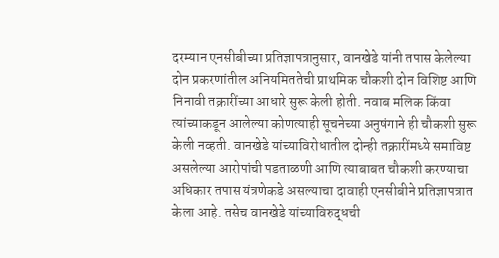दरम्यान एनसीबीच्या प्रतिज्ञापत्रानुसार, वानखेडे यांनी तपास केलेल्या दोन प्रकरणांतील अनियमिततेची प्राथमिक चौकशी दोन विशिष्ट आणि निनावी तक्रारींच्या आधारे सुरू केली होती. नवाब मलिक किंवा त्यांच्याकडून आलेल्या कोणत्याही सूचनेच्या अनुषंगाने ही चौकशी सुरू केली नव्हती. वानखेडे यांच्याविरोधातील दोन्ही तक्रारींमध्ये समाविष्ट असलेल्या आरोपांची पडताळणी आणि त्याबाबत चौकशी करण्याचा अधिकार तपास यंत्रणेकडे असल्याचा दावाही एनसीबीने प्रतिज्ञापत्रात केला आहे. तसेच वानखेडे यांच्याविरुद्धची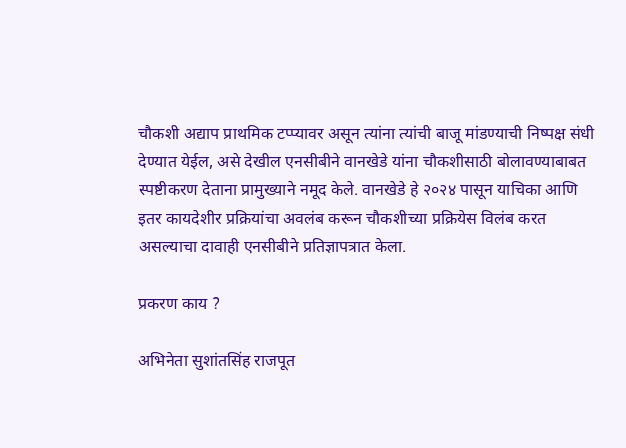चौकशी अद्याप प्राथमिक टप्प्यावर असून त्यांना त्यांची बाजू मांडण्याची निष्पक्ष संधी देण्यात येईल, असे देखील एनसीबीने वानखेडे यांना चौकशीसाठी बोलावण्याबाबत स्पष्टीकरण देताना प्रामुख्याने नमूद केले. वानखेडे हे २०२४ पासून याचिका आणि इतर कायदेशीर प्रक्रियांचा अवलंब करून चौकशीच्या प्रक्रियेस विलंब करत असल्याचा दावाही एनसीबीने प्रतिज्ञापत्रात केला.

प्रकरण काय ?

अभिनेता सुशांतसिंह राजपूत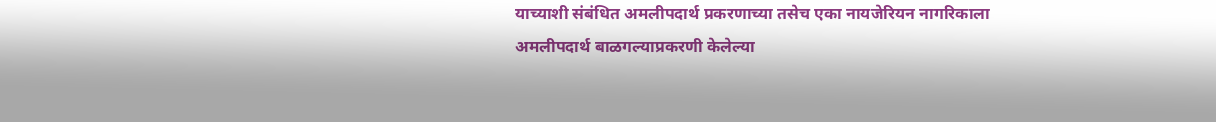याच्याशी संबंधित अमलीपदार्थ प्रकरणाच्या तसेच एका नायजेरियन नागरिकाला अमलीपदार्थ बाळगल्याप्रकरणी केलेल्या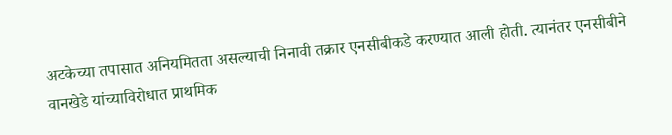अटकेच्या तपासात अनियमितता असल्याची निनावी तक्रार एनसीबीकडे करण्यात आली होती. त्यानंतर एनसीबीने वानखेडे यांच्याविरोधात प्राथमिक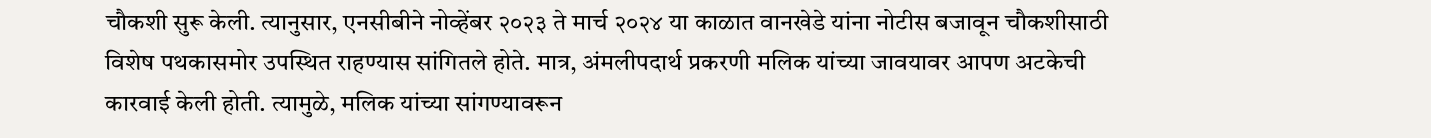चौकशी सुरू केली. त्यानुसार, एनसीबीने नोव्हेंबर २०२३ ते मार्च २०२४ या काळात वानखेडे यांना नोटीस बजावून चौकशीसाठी विशेष पथकासमोर उपस्थित राहण्यास सांगितले होते. मात्र, अंमलीपदार्थ प्रकरणी मलिक यांच्या जावयावर आपण अटकेची कारवाई केली होती. त्यामुळे, मलिक यांच्या सांगण्यावरून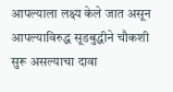आपल्याला लक्ष्य केले जात असून आपल्याविरुद्ध सूडबुद्धीने चौकशी सुरू असल्याचा दावा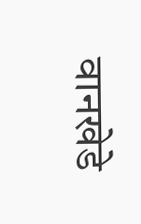वानखेडे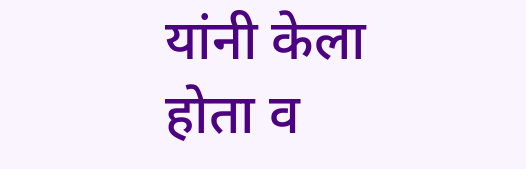यांनी केला होता व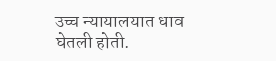उच्च न्यायालयात धाव घेतली होती.